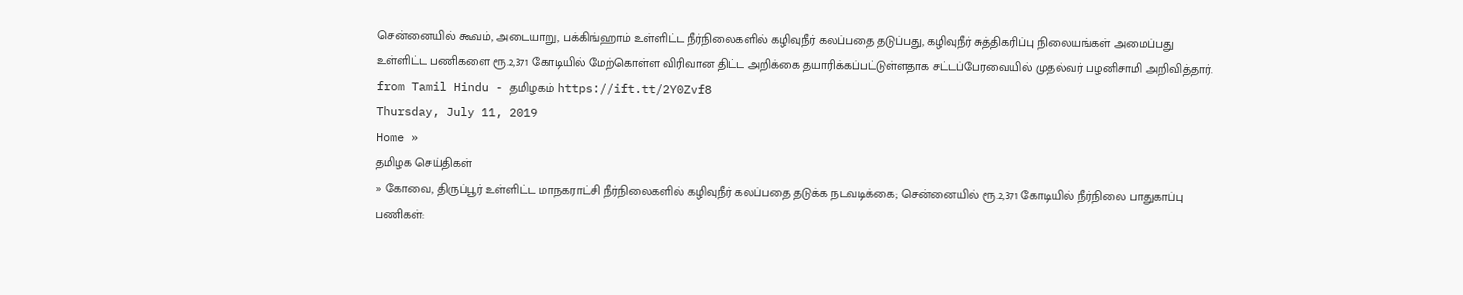சென்னையில் கூவம், அடையாறு, பக்கிங்ஹாம் உள்ளிட்ட நீர்நிலைகளில் கழிவுநீர் கலப்பதை தடுப்பது, கழிவுநீர் சுத்திகரிப்பு நிலையங்கள் அமைப்பது உள்ளிட்ட பணிகளை ரூ.2,371 கோடியில் மேற்கொள்ள விரிவான திட்ட அறிக்கை தயாரிக்கப்பட்டுள்ளதாக சட்டப்பேரவையில் முதல்வர் பழனிசாமி அறிவித்தார்.
from Tamil Hindu - தமிழகம் https://ift.tt/2Y0Zvf8
Thursday, July 11, 2019
Home »
தமிழக செய்திகள்
» கோவை, திருப்பூர் உள்ளிட்ட மாநகராட்சி நீர்நிலைகளில் கழிவுநீர் கலப்பதை தடுக்க நடவடிக்கை; சென்னையில் ரூ.2,371 கோடியில் நீர்நிலை பாதுகாப்பு பணிகள்: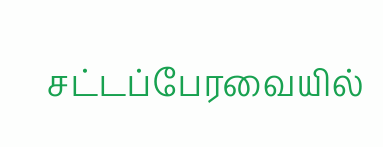சட்டப்பேரவையில்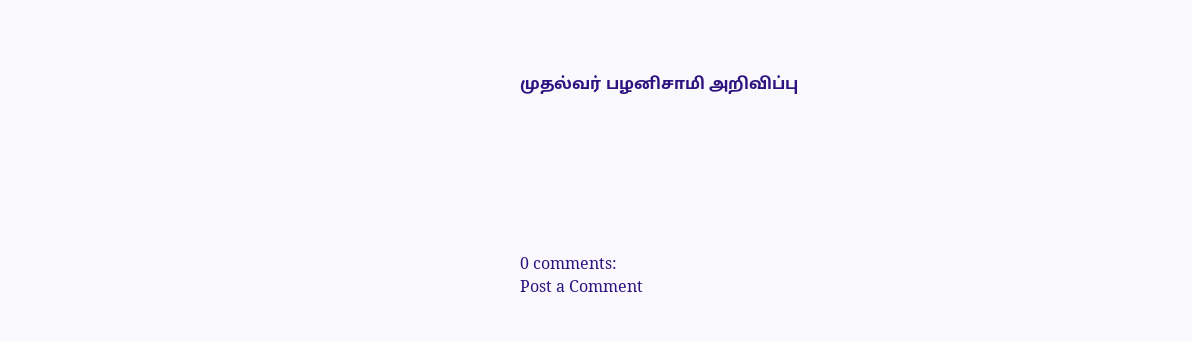முதல்வர் பழனிசாமி அறிவிப்பு







0 comments:
Post a Comment